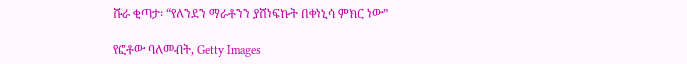ሹራ ቂጣታ፡ “የለንደን ማራቶንን ያሸነፍኩት በቀነኒሳ ምክር ነው”

የፎቶው ባለመብት, Getty Images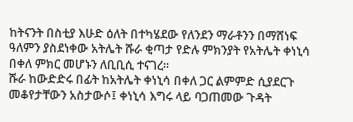ከትናንት በስቲያ እሁድ ዕለት በተካሄደው የለንደን ማራቶንን በማሸነፍ ዓለምን ያስደነቀው አትሌት ሹራ ቂጣታ የድሉ ምክንያት የአትሌት ቀነኒሳ በቀለ ምክር መሆኑን ለቢቢሲ ተናገረ።
ሹራ ከውድድሩ በፊት ከአትሌት ቀነኒሳ በቀለ ጋር ልምምድ ሲያደርጉ መቆየታቸውን አስታውሶ፤ ቀነኒሳ እግሩ ላይ ባጋጠመው ጉዳት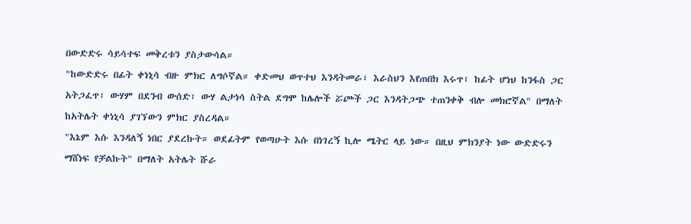በውድድሩ ሳይሳተፍ መቅረቱን ያስታውሳል።
"ከውድድሩ በፊት ቀነኒሳ ብዙ ምክር ለግሶኛል። ቀድመህ ወጥተህ እንዳትመራ፣ እራስህን እየጠበክ እሩጥ፣ ከፊት ሆነህ ከንፋስ ጋር አትጋፈጥ፣ ውሃም በደንብ ውሰድ፣ ውሃ ልታነሳ ስትል ደግሞ ከሌሎች ሯጮች ጋር እንዳትጋጭ ተጠንቀቅ ብሎ መክሮኛል" በማለት ከአትሌት ቀነኒሳ ያገኘውን ምክር ያስረዳል።
"እኔም እሱ እንዳለኝ ነበር ያደረኩት። ወደፊትም የወጣሁት እሱ በነገረኝ ኪሎ ሜትር ላይ ነው። በዚህ ምክንያት ነው ውድድሩን ማሸነፍ የቻልኩት" በማለት አትሌት ሹራ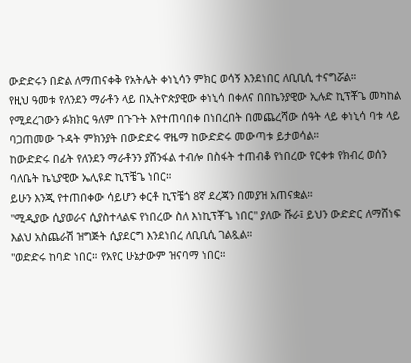ውድድሩን በድል ለማጠናቀቅ የአትሌት ቀነኒሳን ምክር ወሳኝ እንደነበር ለቢቢሲ ተናግሯል።
የዚህ ዓመቱ የለንደን ማራቶን ላይ በኢትዮጵያዊው ቀነኒሳ በቀለና በበኬንያዊው ኢሉድ ኪፕቾጌ መካከል የሚደረገውን ፉክክር ዓለም በጉጉት እየተጠባበቀ በነበረበት በመጨረሻው ሰዓት ላይ ቀነኒሳ ባቱ ላይ ባጋጠመው ጉዳት ምክንያት በውድድሩ ዋዜማ ከውድድሩ መውጣቱ ይታወሳል።
ከውድድሩ በፊት የለንደን ማራቶንን ያሸንፋል ተብሎ በስፋት ተጠብቆ የነበረው የርቀቱ የክብረ ወሰን ባለቤት ኬኒያዊው ኤሊዩድ ኪፕቼጌ ነበር።
ይሁን እንጂ የተጠበቀው ሳይሆን ቀርቶ ኪፕቼጎ 8ኛ ደረጃን በመያዝ አጠናቋል።
"ሚዲያው ሲያወራና ሲያስተላልፍ የነበረው ስለ እነኪፕቾጌ ነበር" ያለው ሹራ፤ ይህን ውድድር ለማሸነፍ እልህ አስጨራሽ ዝግጅት ሲያደርግ እንደነበረ ለቢቢሲ ገልጿል።
"ወድድሩ ከባድ ነበር። የአየር ሁኔታውም ዝናባማ ነበር።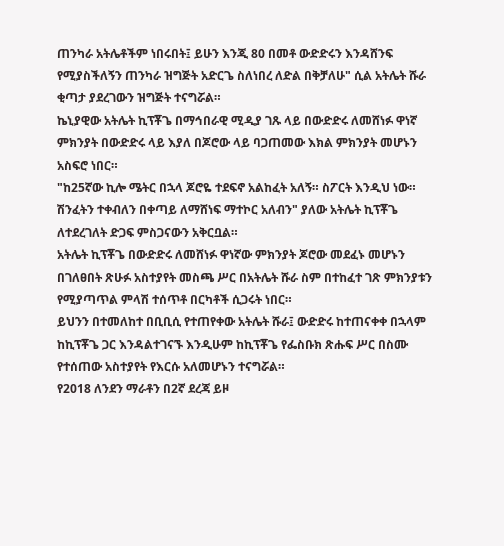ጠንካራ አትሌቶችም ነበሩበት፤ ይሁን እንጂ 80 በመቶ ውድድሩን እንዳሸንፍ የሚያስችለኝን ጠንካራ ዝግጅት አድርጌ ስለነበረ ለድል በቅቻለሁ" ሲል አትሌት ሹራ ቂጣታ ያደረገውን ዝግጅት ተናግሯል።
ኬኒያዊው አትሌት ኪፕቾጌ በማኅበራዊ ሚዲያ ገጹ ላይ በውድድሩ ለመሸነፉ ዋነኛ ምክንያት በውድድሩ ላይ እያለ በጆሮው ላይ ባጋጠመው እክል ምክንያት መሆኑን አስፍሮ ነበር።
"ከ25ኛው ኪሎ ሜትር በኋላ ጆሮዬ ተደፍኖ አልከፈት አለኝ። ስፖርት እንዲህ ነው። ሽንፈትን ተቀብለን በቀጣይ ለማሸነፍ ማተኮር አለብን" ያለው አትሌት ኪፕቾጌ ለተደረገለት ድጋፍ ምስጋናውን አቅርቧል።
አትሌት ኪፕቾጌ በውድድሩ ለመሸነፉ ዋነኛው ምክንያት ጆሮው መደፈኑ መሆኑን በገለፀበት ጽሁፉ አስተያየት መስጫ ሥር በአትሌት ሹራ ስም በተከፈተ ገጽ ምክንያቱን የሚያጣጥል ምላሽ ተሰጥቶ በርካቶች ሲጋሩት ነበር።
ይህንን በተመለከተ በቢቢሲ የተጠየቀው አትሌት ሹራ፤ ውድድሩ ከተጠናቀቀ በኋላም ከኪፕቾጌ ጋር እንዳልተገናኙ እንዲሁም ከኪፕቾጌ የፌስቡክ ጽሑፍ ሥር በስሙ የተሰጠው አስተያየት የእርሱ አለመሆኑን ተናግሯል።
የ2018 ለንደን ማራቶን በ2ኛ ደረጃ ይዞ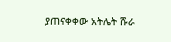ያጠናቀቀው አትሌት ሹራ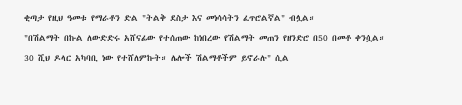ቂጣታ የዚህ ዓመቱ የማራቶን ድል "ትልቅ ደስታ እና መነሳሳትን ፈጥሮልኛል" ብሏል።
"በሽልማት በኩል ለውድድሩ አሸናፊው የተሰጠው ከነበረው የሽልማት መጠን የዘንድሮ በ50 በመቶ ቀንሷል። 30 ሺህ ዶላር አካባቢ ነው የተሸለምኩት። ሌሎች ሽልማቶችም ይኖራሉ" ሲል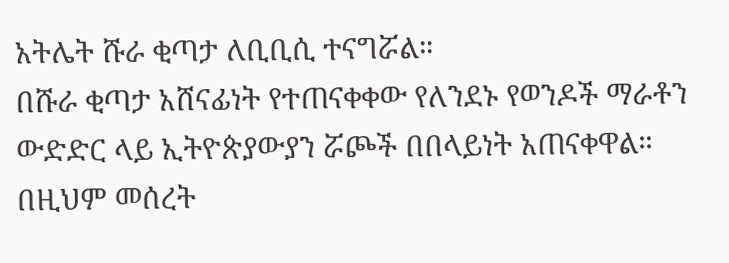አትሌት ሹራ ቂጣታ ለቢቢሲ ተናግሯል።
በሹራ ቂጣታ አሸናፊነት የተጠናቀቀው የለንደኑ የወንዶች ማራቶን ውድድር ላይ ኢትዮጵያውያን ሯጮች በበላይነት አጠናቀዋል።
በዚህም መሰረት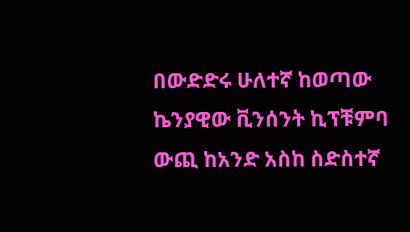በውድድሩ ሁለተኛ ከወጣው ኬንያዊው ቪንሰንት ኪፕቹምባ ውጪ ከአንድ አስከ ስድስተኛ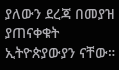ያለውን ደረጃ በመያዝ ያጠናቀቁት ኢትዮጵያውያን ናቸው።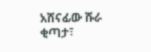አሸናፊው ሹራ ቂጣታ፣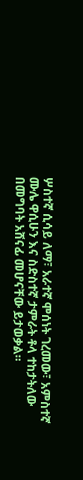ሦስተኛ ሲሳይ ለማ፣ አራተኛ ሞሰነት ገረመው፣ አምስተኛ ሙሌ ዋሲሁን እና ስድስተኛ ታምራት ቶላ ተከታትለው በመግባት አሸናፊ መሆናቸው ይታወቃል።